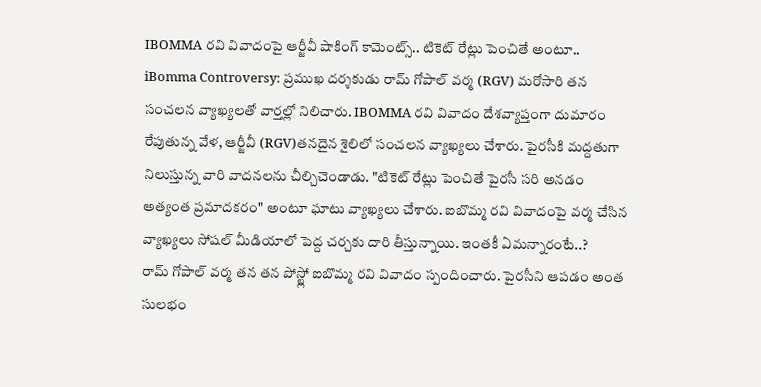IBOMMA రవి వివాదంపై ఆర్జీవీ షాకింగ్ కామెంట్స్.. టికెట్ రేట్లు పెంచితే అంటూ..
iBomma Controversy: ప్రముఖ దర్శకుడు రామ్ గోపాల్ వర్మ (RGV) మరోసారి తన సంచలన వ్యాఖ్యలతో వార్తల్లో నిలిచారు. IBOMMA రవి వివాదం దేశవ్యాప్తంగా దుమారం రేపుతున్న వేళ, ఆర్జీవీ (RGV)తనదైన శైలిలో సంచలన వ్యాఖ్యలు చేశారు. పైరసీకి మద్దతుగా నిలుస్తున్న వారి వాదనలను చీల్చిచెండాడు. "టికెట్ రేట్లు పెంచితే పైరసీ సరి అనడం అత్యంత ప్రమాదకరం" అంటూ ఘాటు వ్యాఖ్యలు చేశారు. ఐబొమ్మ రవి వివాదంపై వర్మ చేసిన వ్యాఖ్యలు సోషల్ మీడియాలో పెద్ద చర్చకు దారి తీస్తున్నాయి. ఇంతకీ ఏమన్నారంటే..?
రామ్ గోపాల్ వర్మ తన తన పోస్ట్లో ఐబొమ్మ రవి వివాదం స్పందించారు. పైరసీని ఆపడం అంత సులభం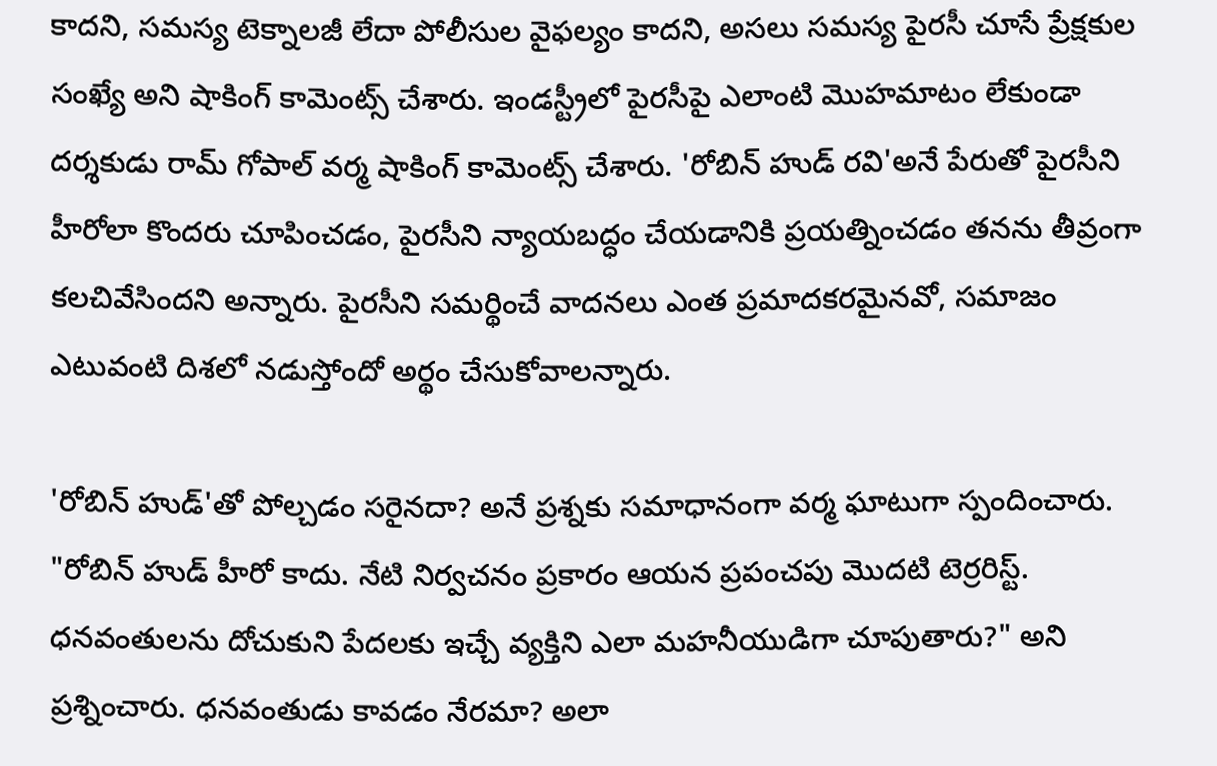కాదని, సమస్య టెక్నాలజీ లేదా పోలీసుల వైఫల్యం కాదని, అసలు సమస్య పైరసీ చూసే ప్రేక్షకుల సంఖ్యే అని షాకింగ్ కామెంట్స్ చేశారు. ఇండస్ట్రీలో పైరసీపై ఎలాంటి మొహమాటం లేకుండా దర్శకుడు రామ్ గోపాల్ వర్మ షాకింగ్ కామెంట్స్ చేశారు. 'రోబిన్ హుడ్ రవి'అనే పేరుతో పైరసీని హీరోలా కొందరు చూపించడం, పైరసీని న్యాయబద్ధం చేయడానికి ప్రయత్నించడం తనను తీవ్రంగా కలచివేసిందని అన్నారు. పైరసీని సమర్థించే వాదనలు ఎంత ప్రమాదకరమైనవో, సమాజం ఎటువంటి దిశలో నడుస్తోందో అర్థం చేసుకోవాలన్నారు.

'రోబిన్ హుడ్'తో పోల్చడం సరైనదా? అనే ప్రశ్నకు సమాధానంగా వర్మ ఘాటుగా స్పందించారు. "రోబిన్ హుడ్ హీరో కాదు. నేటి నిర్వచనం ప్రకారం ఆయన ప్రపంచపు మొదటి టెర్రరిస్ట్. ధనవంతులను దోచుకుని పేదలకు ఇచ్చే వ్యక్తిని ఎలా మహనీయుడిగా చూపుతారు?" అని ప్రశ్నించారు. ధనవంతుడు కావడం నేరమా? అలా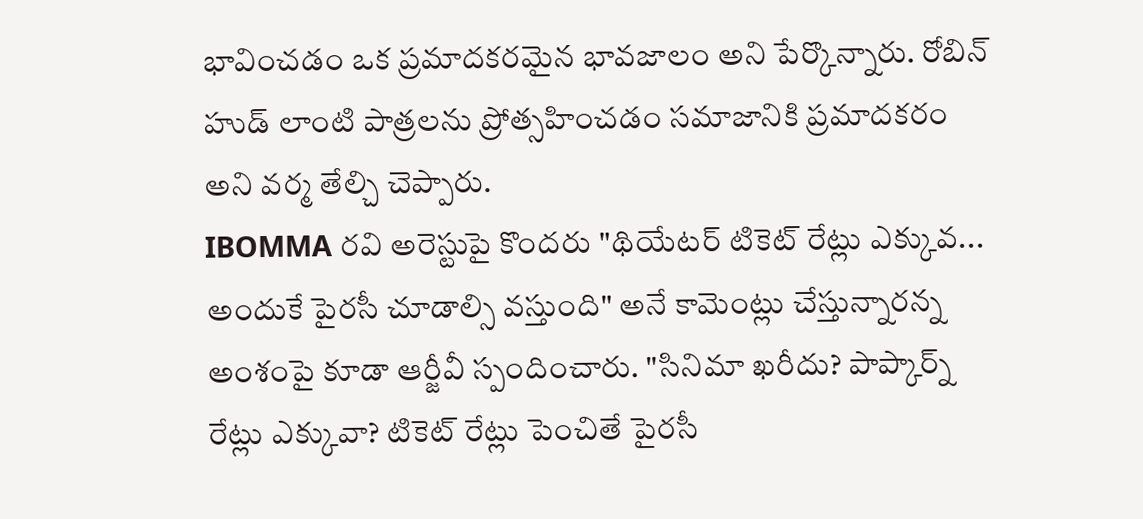భావించడం ఒక ప్రమాదకరమైన భావజాలం అని పేర్కొన్నారు. రోబిన్ హుడ్ లాంటి పాత్రలను ప్రోత్సహించడం సమాజానికి ప్రమాదకరం అని వర్మ తేల్చి చెప్పారు.
IBOMMA రవి అరెస్టుపై కొందరు "థియేటర్ టికెట్ రేట్లు ఎక్కువ... అందుకే పైరసీ చూడాల్సి వస్తుంది" అనే కామెంట్లు చేస్తున్నారన్న అంశంపై కూడా ఆర్జీవీ స్పందించారు. "సినిమా ఖరీదు? పాప్కార్న్ రేట్లు ఎక్కువా? టికెట్ రేట్లు పెంచితే పైరసీ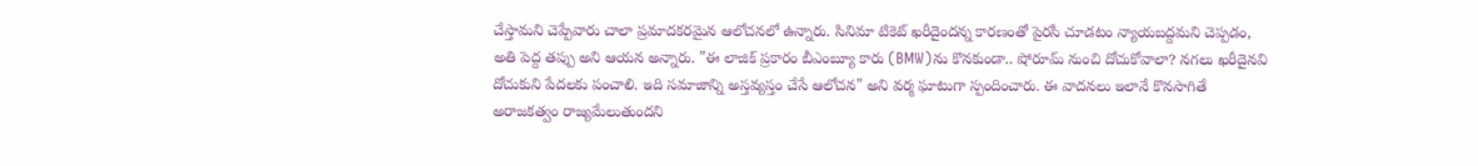చేస్తామని చెప్పేవారు చాలా ప్రమాదకరమైన ఆలోచనలో ఉన్నారు. సినిమా టికెట్ ఖరీదైందన్న కారణంతో పైరసీ చూడటం న్యాయబద్దమని చెప్పడం, అతి పెద్ద తప్పు అని ఆయన అన్నారు. "ఈ లాజిక్ ప్రకారం బీఎంబ్యూ కారు (BMW)ను కొనకుండా.. షోరూమ్ నుంచి దోచుకోవాలా? నగలు ఖరీదైనవి దోచుకుని పేదలకు పంచాలి. ఇది సమాజాన్ని అస్తవ్యస్తం చేసే ఆలోచన" అని వర్మ ఘాటుగా స్పందించారు. ఈ వాదనలు ఇలానే కొనసాగితే అరాజకత్వం రాజ్యమేలుతుందని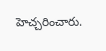హెచ్చరించారు.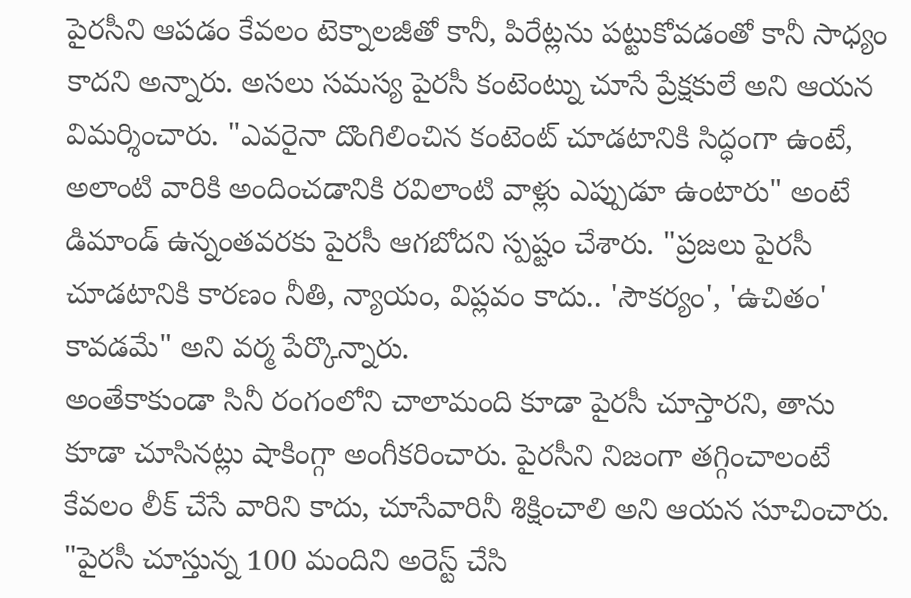పైరసీని ఆపడం కేవలం టెక్నాలజీతో కానీ, పిరేట్లను పట్టుకోవడంతో కానీ సాధ్యం కాదని అన్నారు. అసలు సమస్య పైరసీ కంటెంట్ను చూసే ప్రేక్షకులే అని ఆయన విమర్శించారు. "ఎవరైనా దొంగిలించిన కంటెంట్ చూడటానికి సిద్ధంగా ఉంటే, అలాంటి వారికి అందించడానికి రవిలాంటి వాళ్లు ఎప్పుడూ ఉంటారు" అంటే డిమాండ్ ఉన్నంతవరకు పైరసీ ఆగబోదని స్పష్టం చేశారు. "ప్రజలు పైరసీ చూడటానికి కారణం నీతి, న్యాయం, విప్లవం కాదు.. 'సౌకర్యం', 'ఉచితం' కావడమే" అని వర్మ పేర్కొన్నారు.
అంతేకాకుండా సినీ రంగంలోని చాలామంది కూడా పైరసీ చూస్తారని, తాను కూడా చూసినట్లు షాకింగ్గా అంగీకరించారు. పైరసీని నిజంగా తగ్గించాలంటే కేవలం లీక్ చేసే వారిని కాదు, చూసేవారినీ శిక్షించాలి అని ఆయన సూచించారు. "పైరసీ చూస్తున్న 100 మందిని అరెస్ట్ చేసి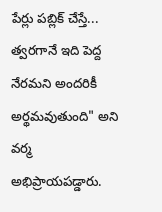పేర్లు పబ్లిక్ చేస్తే... త్వరగానే ఇది పెద్ద నేరమని అందరికీ అర్థమవుతుంది" అని వర్మ అభిప్రాయపడ్డారు.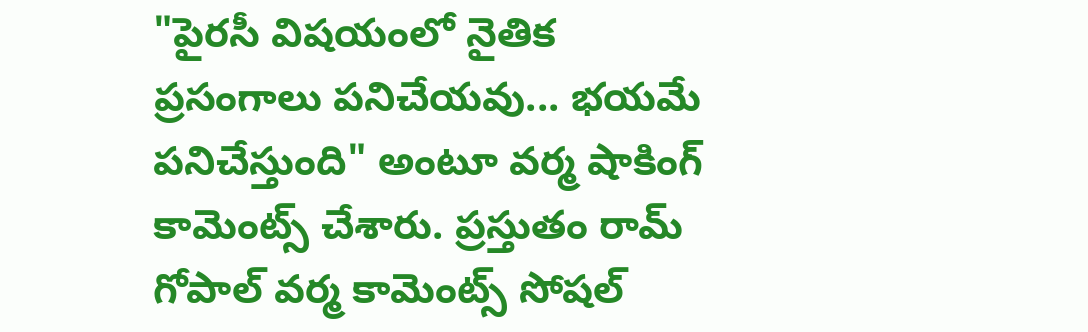"పైరసీ విషయంలో నైతిక ప్రసంగాలు పనిచేయవు... భయమే పనిచేస్తుంది" అంటూ వర్మ షాకింగ్ కామెంట్స్ చేశారు. ప్రస్తుతం రామ్ గోపాల్ వర్మ కామెంట్స్ సోషల్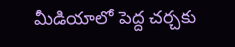మీడియాలో పెద్ద చర్చకు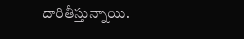దారితీస్తున్నాయి.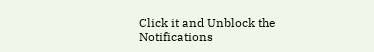Click it and Unblock the Notifications